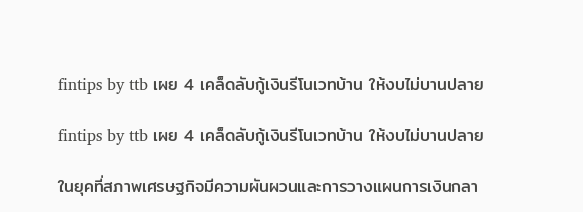fintips by ttb เผย 4 เคล็ดลับกู้เงินรีโนเวทบ้าน ให้งบไม่บานปลาย

fintips by ttb เผย 4 เคล็ดลับกู้เงินรีโนเวทบ้าน ให้งบไม่บานปลาย

ในยุคที่สภาพเศรษฐกิจมีความผันผวนและการวางแผนการเงินกลา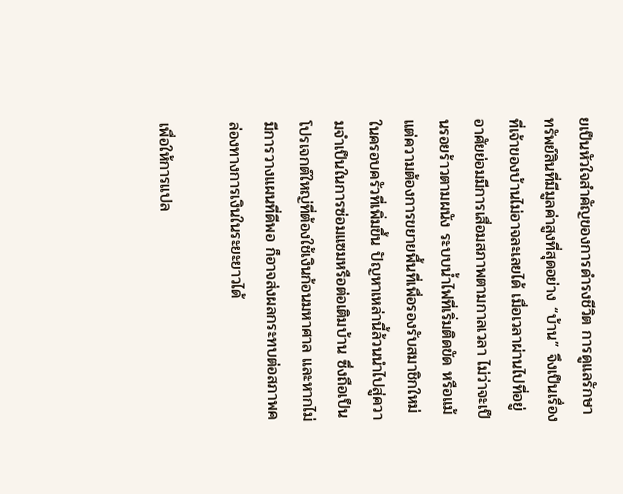ยเป็นหัวใจสำคัญของการดำรงชีวิต การดูแลรักษาทรัพย์สินที่มีมูลค่าสูงที่สุดอย่าง “บ้าน” จึงเป็นเรื่องที่เจ้าของบ้านไม่อาจละเลยได้ เมื่อเวลาผ่านไปที่อยู่อาศัยย่อมมีการเสื่อมสภาพตามกาลเวลา ไม่ว่าจะเป็นรอยร้าวตามผนัง ระบบน้ำไฟที่เริ่มติดขัด หรือแม้แต่ความต้องการขยายพื้นที่เพื่อรองรับสมาชิกใหม่ในครอบครัวที่เพิ่มขึ้น ปัญหาเหล่านี้ล้วนนำไปสู่ความจำเป็นในการซ่อมแซมหรือต่อเติมบ้าน ซึ่งถือเป็นโปรเจกต์ใหญ่ที่ต้องใช้เงินก้อนมหาศาล และหากไม่มีการวางแผนที่ดีพอ ก็อาจส่งผลกระทบต่อสภาพคล่องทางการเงินในระยะยาวได้

เพื่อให้การแปล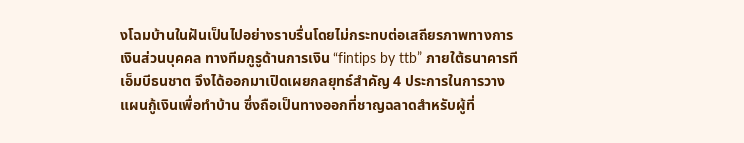งโฉมบ้านในฝันเป็นไปอย่างราบรื่นโดยไม่กระทบต่อเสถียรภาพทางการเงินส่วนบุคคล ทางทีมกูรูด้านการเงิน “fintips by ttb” ภายใต้ธนาคารทีเอ็มบีธนชาต จึงได้ออกมาเปิดเผยกลยุทธ์สำคัญ 4 ประการในการวางแผนกู้เงินเพื่อทำบ้าน ซึ่งถือเป็นทางออกที่ชาญฉลาดสำหรับผู้ที่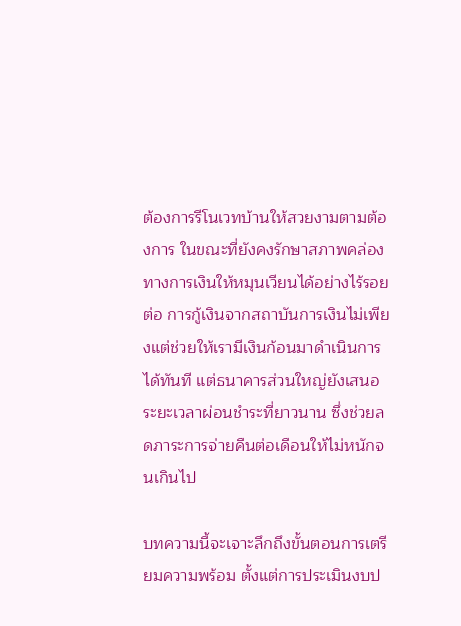ต้องการรีโนเวทบ้านให้สวยงามตามต้องการ ในขณะที่ยังคงรักษาสภาพคล่องทางการเงินให้หมุนเวียนได้อย่างไร้รอยต่อ การกู้เงินจากสถาบันการเงินไม่เพียงแต่ช่วยให้เรามีเงินก้อนมาดำเนินการได้ทันที แต่ธนาคารส่วนใหญ่ยังเสนอระยะเวลาผ่อนชำระที่ยาวนาน ซึ่งช่วยลดภาระการจ่ายคืนต่อเดือนให้ไม่หนักจนเกินไป

บทความนี้จะเจาะลึกถึงขั้นตอนการเตรียมความพร้อม ตั้งแต่การประเมินงบป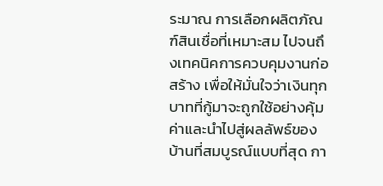ระมาณ การเลือกผลิตภัณฑ์สินเชื่อที่เหมาะสม ไปจนถึงเทคนิคการควบคุมงานก่อสร้าง เพื่อให้มั่นใจว่าเงินทุกบาทที่กู้มาจะถูกใช้อย่างคุ้มค่าและนำไปสู่ผลลัพธ์ของบ้านที่สมบูรณ์แบบที่สุด กา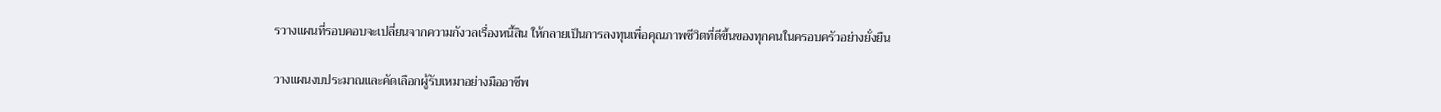รวางแผนที่รอบคอบจะเปลี่ยนจากความกังวลเรื่องหนี้สิน ให้กลายเป็นการลงทุนเพื่อคุณภาพชีวิตที่ดีขึ้นของทุกคนในครอบครัวอย่างยั่งยืน

วางแผนงบประมาณและคัดเลือกผู้รับเหมาอย่างมืออาชีพ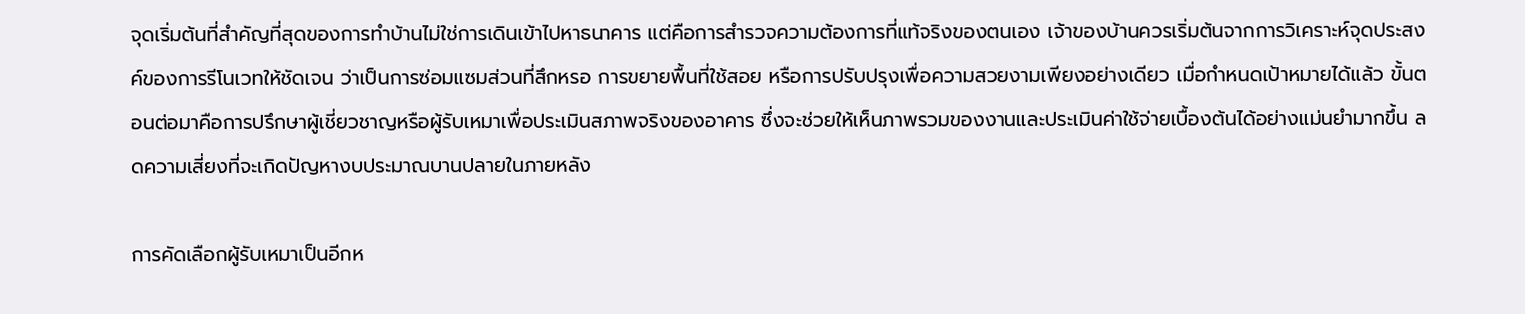จุดเริ่มต้นที่สำคัญที่สุดของการทำบ้านไม่ใช่การเดินเข้าไปหาธนาคาร แต่คือการสำรวจความต้องการที่แท้จริงของตนเอง เจ้าของบ้านควรเริ่มต้นจากการวิเคราะห์จุดประสงค์ของการรีโนเวทให้ชัดเจน ว่าเป็นการซ่อมแซมส่วนที่สึกหรอ การขยายพื้นที่ใช้สอย หรือการปรับปรุงเพื่อความสวยงามเพียงอย่างเดียว เมื่อกำหนดเป้าหมายได้แล้ว ขั้นตอนต่อมาคือการปรึกษาผู้เชี่ยวชาญหรือผู้รับเหมาเพื่อประเมินสภาพจริงของอาคาร ซึ่งจะช่วยให้เห็นภาพรวมของงานและประเมินค่าใช้จ่ายเบื้องต้นได้อย่างแม่นยำมากขึ้น ลดความเสี่ยงที่จะเกิดปัญหางบประมาณบานปลายในภายหลัง

การคัดเลือกผู้รับเหมาเป็นอีกห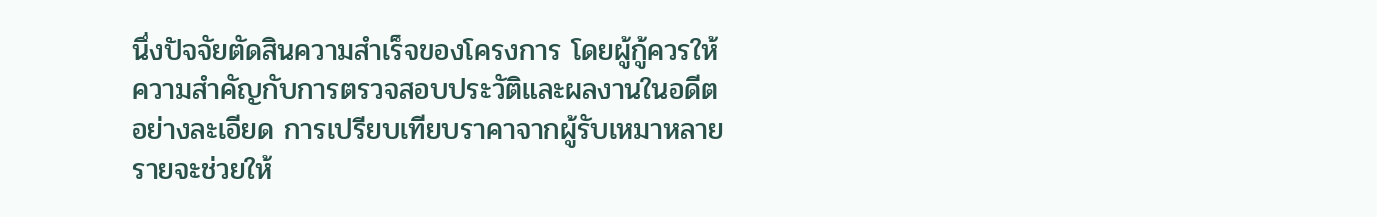นึ่งปัจจัยตัดสินความสำเร็จของโครงการ โดยผู้กู้ควรให้ความสำคัญกับการตรวจสอบประวัติและผลงานในอดีตอย่างละเอียด การเปรียบเทียบราคาจากผู้รับเหมาหลายรายจะช่วยให้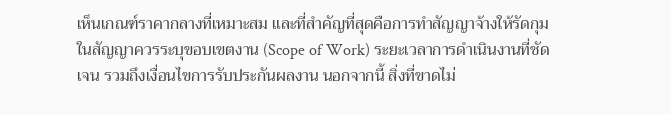เห็นเกณฑ์ราคากลางที่เหมาะสม และที่สำคัญที่สุดคือการทำสัญญาจ้างให้รัดกุม ในสัญญาควรระบุขอบเขตงาน (Scope of Work) ระยะเวลาการดำเนินงานที่ชัดเจน รวมถึงเงื่อนไขการรับประกันผลงาน นอกจากนี้ สิ่งที่ขาดไม่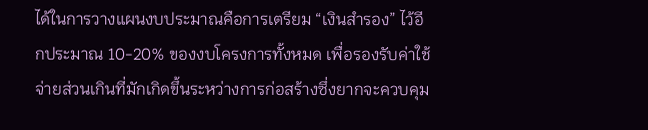ได้ในการวางแผนงบประมาณคือการเตรียม “เงินสำรอง” ไว้อีกประมาณ 10-20% ของงบโครงการทั้งหมด เพื่อรองรับค่าใช้จ่ายส่วนเกินที่มักเกิดขึ้นระหว่างการก่อสร้างซึ่งยากจะควบคุม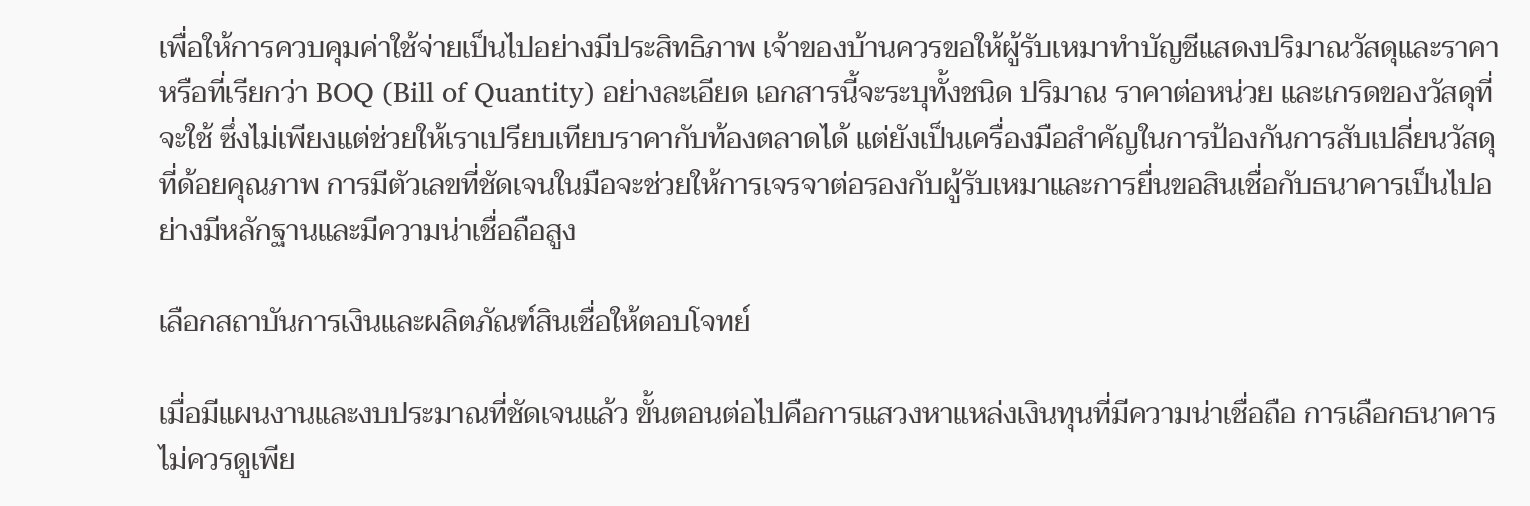เพื่อให้การควบคุมค่าใช้จ่ายเป็นไปอย่างมีประสิทธิภาพ เจ้าของบ้านควรขอให้ผู้รับเหมาทำบัญชีแสดงปริมาณวัสดุและราคา หรือที่เรียกว่า BOQ (Bill of Quantity) อย่างละเอียด เอกสารนี้จะระบุทั้งชนิด ปริมาณ ราคาต่อหน่วย และเกรดของวัสดุที่จะใช้ ซึ่งไม่เพียงแต่ช่วยให้เราเปรียบเทียบราคากับท้องตลาดได้ แต่ยังเป็นเครื่องมือสำคัญในการป้องกันการสับเปลี่ยนวัสดุที่ด้อยคุณภาพ การมีตัวเลขที่ชัดเจนในมือจะช่วยให้การเจรจาต่อรองกับผู้รับเหมาและการยื่นขอสินเชื่อกับธนาคารเป็นไปอย่างมีหลักฐานและมีความน่าเชื่อถือสูง

เลือกสถาบันการเงินและผลิตภัณฑ์สินเชื่อให้ตอบโจทย์

เมื่อมีแผนงานและงบประมาณที่ชัดเจนแล้ว ขั้นตอนต่อไปคือการแสวงหาแหล่งเงินทุนที่มีความน่าเชื่อถือ การเลือกธนาคารไม่ควรดูเพีย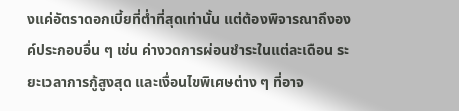งแค่อัตราดอกเบี้ยที่ต่ำที่สุดเท่านั้น แต่ต้องพิจารณาถึงองค์ประกอบอื่น ๆ เช่น ค่างวดการผ่อนชำระในแต่ละเดือน ระยะเวลาการกู้สูงสุด และเงื่อนไขพิเศษต่าง ๆ ที่อาจ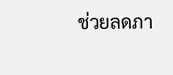ช่วยลดภา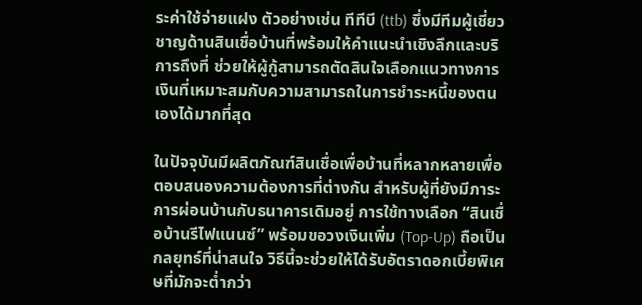ระค่าใช้จ่ายแฝง ตัวอย่างเช่น ทีทีบี (ttb) ซึ่งมีทีมผู้เชี่ยวชาญด้านสินเชื่อบ้านที่พร้อมให้คำแนะนำเชิงลึกและบริการถึงที่ ช่วยให้ผู้กู้สามารถตัดสินใจเลือกแนวทางการเงินที่เหมาะสมกับความสามารถในการชำระหนี้ของตนเองได้มากที่สุด

ในปัจจุบันมีผลิตภัณฑ์สินเชื่อเพื่อบ้านที่หลากหลายเพื่อตอบสนองความต้องการที่ต่างกัน สำหรับผู้ที่ยังมีภาระการผ่อนบ้านกับธนาคารเดิมอยู่ การใช้ทางเลือก “สินเชื่อบ้านรีไฟแนนซ์” พร้อมขอวงเงินเพิ่ม (Top-Up) ถือเป็นกลยุทธ์ที่น่าสนใจ วิธีนี้จะช่วยให้ได้รับอัตราดอกเบี้ยพิเศษที่มักจะต่ำกว่า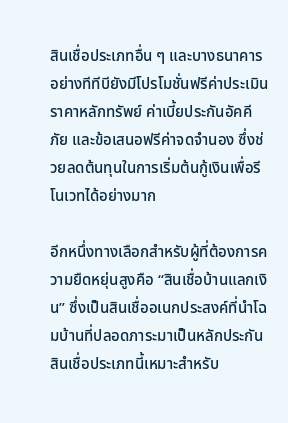สินเชื่อประเภทอื่น ๆ และบางธนาคารอย่างทีทีบียังมีโปรโมชั่นฟรีค่าประเมินราคาหลักทรัพย์ ค่าเบี้ยประกันอัคคีภัย และข้อเสนอฟรีค่าจดจำนอง ซึ่งช่วยลดต้นทุนในการเริ่มต้นกู้เงินเพื่อรีโนเวทได้อย่างมาก

อีกหนึ่งทางเลือกสำหรับผู้ที่ต้องการความยืดหยุ่นสูงคือ “สินเชื่อบ้านแลกเงิน” ซึ่งเป็นสินเชื่ออเนกประสงค์ที่นำโฉมบ้านที่ปลอดภาระมาเป็นหลักประกัน สินเชื่อประเภทนี้เหมาะสำหรับ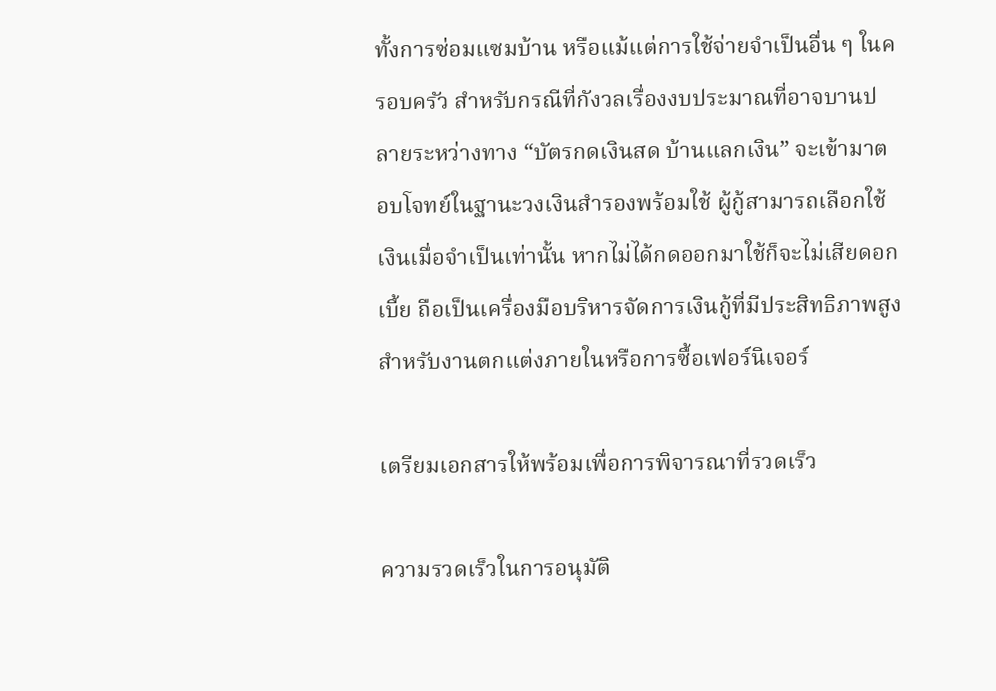ทั้งการซ่อมแซมบ้าน หรือแม้แต่การใช้จ่ายจำเป็นอื่น ๆ ในครอบครัว สำหรับกรณีที่กังวลเรื่องงบประมาณที่อาจบานปลายระหว่างทาง “บัตรกดเงินสด บ้านแลกเงิน” จะเข้ามาตอบโจทย์ในฐานะวงเงินสำรองพร้อมใช้ ผู้กู้สามารถเลือกใช้เงินเมื่อจำเป็นเท่านั้น หากไม่ได้กดออกมาใช้ก็จะไม่เสียดอกเบี้ย ถือเป็นเครื่องมือบริหารจัดการเงินกู้ที่มีประสิทธิภาพสูงสำหรับงานตกแต่งภายในหรือการซื้อเฟอร์นิเจอร์

เตรียมเอกสารให้พร้อมเพื่อการพิจารณาที่รวดเร็ว

ความรวดเร็วในการอนุมัติ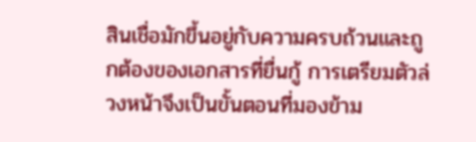สินเชื่อมักขึ้นอยู่กับความครบถ้วนและถูกต้องของเอกสารที่ยื่นกู้ การเตรียมตัวล่วงหน้าจึงเป็นขั้นตอนที่มองข้าม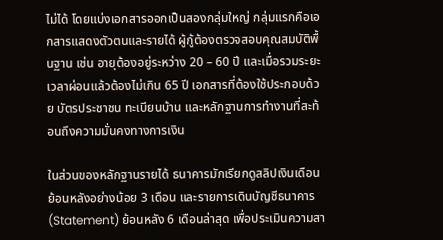ไม่ได้ โดยแบ่งเอกสารออกเป็นสองกลุ่มใหญ่ กลุ่มแรกคือเอกสารแสดงตัวตนและรายได้ ผู้กู้ต้องตรวจสอบคุณสมบัติพื้นฐาน เช่น อายุต้องอยู่ระหว่าง 20 – 60 ปี และเมื่อรวมระยะเวลาผ่อนแล้วต้องไม่เกิน 65 ปี เอกสารที่ต้องใช้ประกอบด้วย บัตรประชาชน ทะเบียนบ้าน และหลักฐานการทำงานที่สะท้อนถึงความมั่นคงทางการเงิน

ในส่วนของหลักฐานรายได้ ธนาคารมักเรียกดูสลิปเงินเดือนย้อนหลังอย่างน้อย 3 เดือน และรายการเดินบัญชีธนาคาร (Statement) ย้อนหลัง 6 เดือนล่าสุด เพื่อประเมินความสา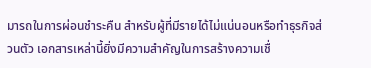มารถในการผ่อนชำระคืน สำหรับผู้ที่มีรายได้ไม่แน่นอนหรือทำธุรกิจส่วนตัว เอกสารเหล่านี้ยิ่งมีความสำคัญในการสร้างความเชื่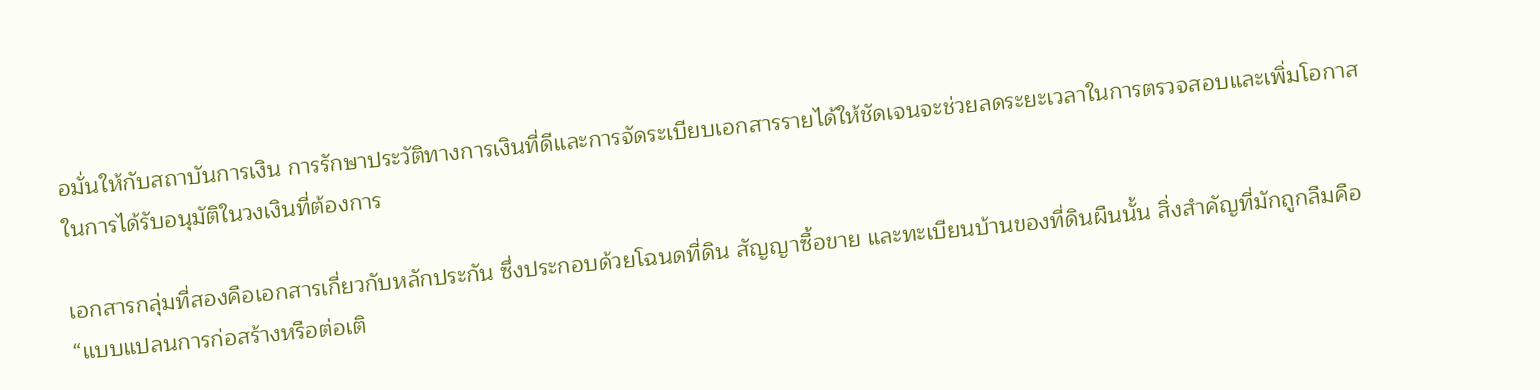อมั่นให้กับสถาบันการเงิน การรักษาประวัติทางการเงินที่ดีและการจัดระเบียบเอกสารรายได้ให้ชัดเจนจะช่วยลดระยะเวลาในการตรวจสอบและเพิ่มโอกาสในการได้รับอนุมัติในวงเงินที่ต้องการ

เอกสารกลุ่มที่สองคือเอกสารเกี่ยวกับหลักประกัน ซึ่งประกอบด้วยโฉนดที่ดิน สัญญาซื้อขาย และทะเบียนบ้านของที่ดินผืนนั้น สิ่งสำคัญที่มักถูกลืมคือ “แบบแปลนการก่อสร้างหรือต่อเติ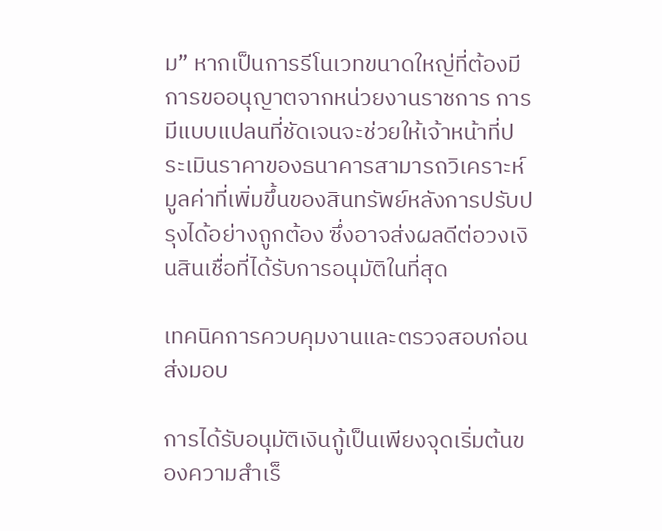ม” หากเป็นการรีโนเวทขนาดใหญ่ที่ต้องมีการขออนุญาตจากหน่วยงานราชการ การมีแบบแปลนที่ชัดเจนจะช่วยให้เจ้าหน้าที่ประเมินราคาของธนาคารสามารถวิเคราะห์มูลค่าที่เพิ่มขึ้นของสินทรัพย์หลังการปรับปรุงได้อย่างถูกต้อง ซึ่งอาจส่งผลดีต่อวงเงินสินเชื่อที่ได้รับการอนุมัติในที่สุด

เทคนิคการควบคุมงานและตรวจสอบก่อนส่งมอบ

การได้รับอนุมัติเงินกู้เป็นเพียงจุดเริ่มต้นของความสำเร็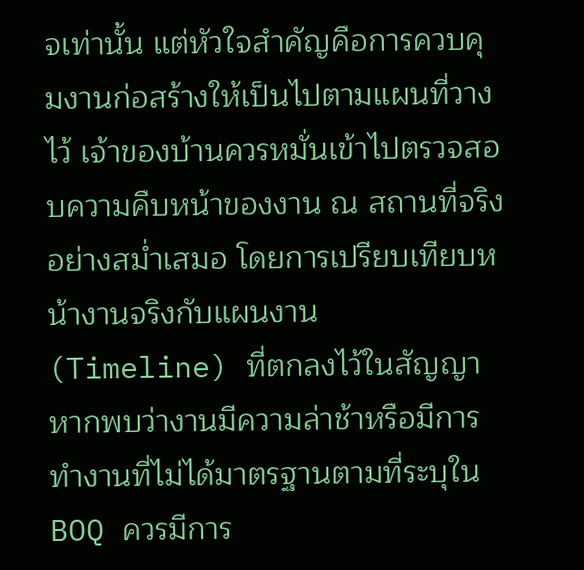จเท่านั้น แต่หัวใจสำคัญคือการควบคุมงานก่อสร้างให้เป็นไปตามแผนที่วางไว้ เจ้าของบ้านควรหมั่นเข้าไปตรวจสอบความคืบหน้าของงาน ณ สถานที่จริงอย่างสม่ำเสมอ โดยการเปรียบเทียบหน้างานจริงกับแผนงาน (Timeline) ที่ตกลงไว้ในสัญญา หากพบว่างานมีความล่าช้าหรือมีการทำงานที่ไม่ได้มาตรฐานตามที่ระบุใน BOQ ควรมีการ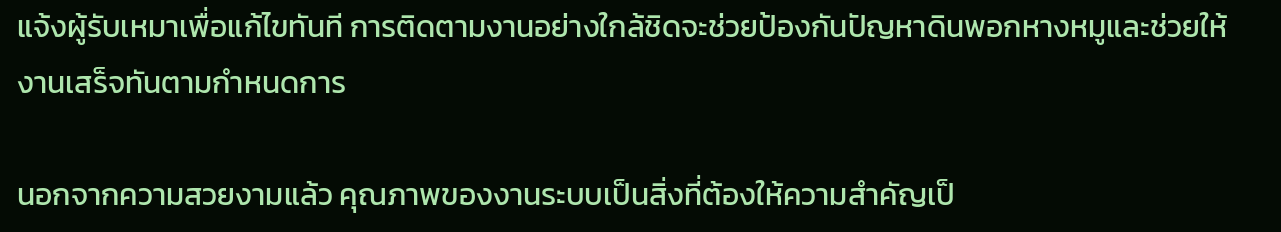แจ้งผู้รับเหมาเพื่อแก้ไขทันที การติดตามงานอย่างใกล้ชิดจะช่วยป้องกันปัญหาดินพอกหางหมูและช่วยให้งานเสร็จทันตามกำหนดการ

นอกจากความสวยงามแล้ว คุณภาพของงานระบบเป็นสิ่งที่ต้องให้ความสำคัญเป็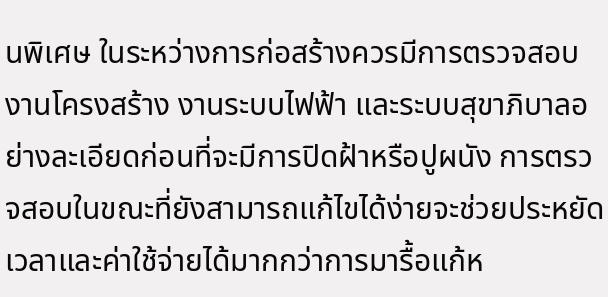นพิเศษ ในระหว่างการก่อสร้างควรมีการตรวจสอบงานโครงสร้าง งานระบบไฟฟ้า และระบบสุขาภิบาลอย่างละเอียดก่อนที่จะมีการปิดฝ้าหรือปูผนัง การตรวจสอบในขณะที่ยังสามารถแก้ไขได้ง่ายจะช่วยประหยัดเวลาและค่าใช้จ่ายได้มากกว่าการมารื้อแก้ห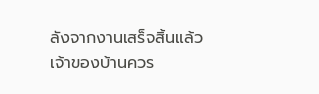ลังจากงานเสร็จสิ้นแล้ว เจ้าของบ้านควร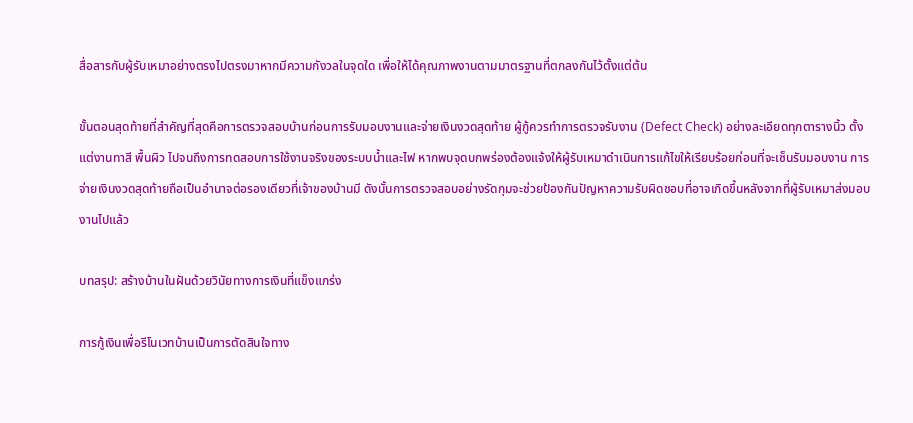สื่อสารกับผู้รับเหมาอย่างตรงไปตรงมาหากมีความกังวลในจุดใด เพื่อให้ได้คุณภาพงานตามมาตรฐานที่ตกลงกันไว้ตั้งแต่ต้น

ขั้นตอนสุดท้ายที่สำคัญที่สุดคือการตรวจสอบบ้านก่อนการรับมอบงานและจ่ายเงินงวดสุดท้าย ผู้กู้ควรทำการตรวจรับงาน (Defect Check) อย่างละเอียดทุกตารางนิ้ว ตั้งแต่งานทาสี พื้นผิว ไปจนถึงการทดสอบการใช้งานจริงของระบบน้ำและไฟ หากพบจุดบกพร่องต้องแจ้งให้ผู้รับเหมาดำเนินการแก้ไขให้เรียบร้อยก่อนที่จะเซ็นรับมอบงาน การจ่ายเงินงวดสุดท้ายถือเป็นอำนาจต่อรองเดียวที่เจ้าของบ้านมี ดังนั้นการตรวจสอบอย่างรัดกุมจะช่วยป้องกันปัญหาความรับผิดชอบที่อาจเกิดขึ้นหลังจากที่ผู้รับเหมาส่งมอบงานไปแล้ว

บทสรุป: สร้างบ้านในฝันด้วยวินัยทางการเงินที่แข็งแกร่ง

การกู้เงินเพื่อรีโนเวทบ้านเป็นการตัดสินใจทาง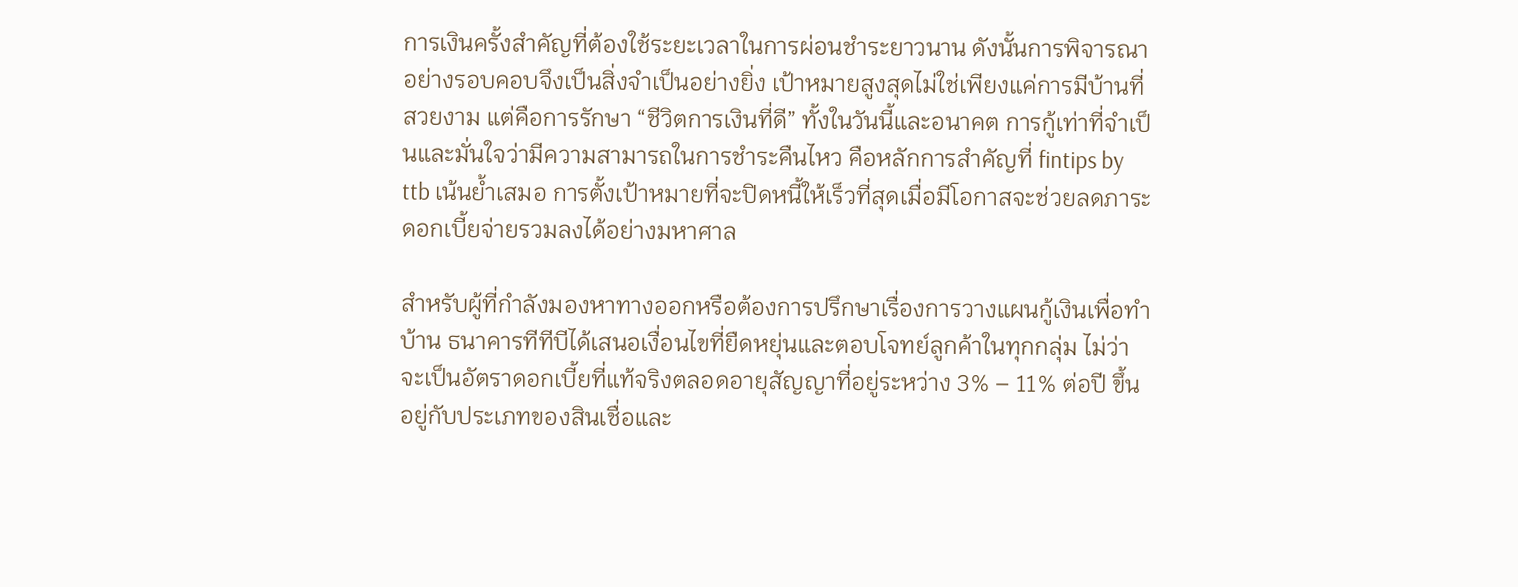การเงินครั้งสำคัญที่ต้องใช้ระยะเวลาในการผ่อนชำระยาวนาน ดังนั้นการพิจารณาอย่างรอบคอบจึงเป็นสิ่งจำเป็นอย่างยิ่ง เป้าหมายสูงสุดไม่ใช่เพียงแค่การมีบ้านที่สวยงาม แต่คือการรักษา “ชีวิตการเงินที่ดี” ทั้งในวันนี้และอนาคต การกู้เท่าที่จำเป็นและมั่นใจว่ามีความสามารถในการชำระคืนไหว คือหลักการสำคัญที่ fintips by ttb เน้นย้ำเสมอ การตั้งเป้าหมายที่จะปิดหนี้ให้เร็วที่สุดเมื่อมีโอกาสจะช่วยลดภาระดอกเบี้ยจ่ายรวมลงได้อย่างมหาศาล

สำหรับผู้ที่กำลังมองหาทางออกหรือต้องการปรึกษาเรื่องการวางแผนกู้เงินเพื่อทำบ้าน ธนาคารทีทีบีได้เสนอเงื่อนไขที่ยืดหยุ่นและตอบโจทย์ลูกค้าในทุกกลุ่ม ไม่ว่าจะเป็นอัตราดอกเบี้ยที่แท้จริงตลอดอายุสัญญาที่อยู่ระหว่าง 3% – 11% ต่อปี ขึ้นอยู่กับประเภทของสินเชื่อและ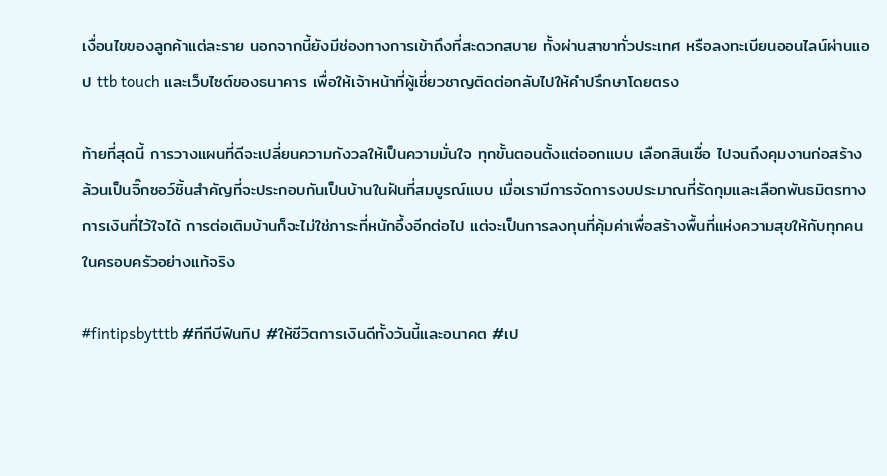เงื่อนไขของลูกค้าแต่ละราย นอกจากนี้ยังมีช่องทางการเข้าถึงที่สะดวกสบาย ทั้งผ่านสาขาทั่วประเทศ หรือลงทะเบียนออนไลน์ผ่านแอป ttb touch และเว็บไซต์ของธนาคาร เพื่อให้เจ้าหน้าที่ผู้เชี่ยวชาญติดต่อกลับไปให้คำปรึกษาโดยตรง

ท้ายที่สุดนี้ การวางแผนที่ดีจะเปลี่ยนความกังวลให้เป็นความมั่นใจ ทุกขั้นตอนตั้งแต่ออกแบบ เลือกสินเชื่อ ไปจนถึงคุมงานก่อสร้าง ล้วนเป็นจิ๊กซอว์ชิ้นสำคัญที่จะประกอบกันเป็นบ้านในฝันที่สมบูรณ์แบบ เมื่อเรามีการจัดการงบประมาณที่รัดกุมและเลือกพันธมิตรทางการเงินที่ไว้ใจได้ การต่อเติมบ้านก็จะไม่ใช่ภาระที่หนักอึ้งอีกต่อไป แต่จะเป็นการลงทุนที่คุ้มค่าเพื่อสร้างพื้นที่แห่งความสุขให้กับทุกคนในครอบครัวอย่างแท้จริง

#fintipsbytttb #ทีทีบีฟินทิป #ให้ชีวิตการเงินดีทั้งวันนี้และอนาคต #เป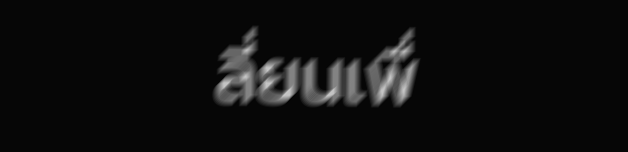ลี่ยนเพื่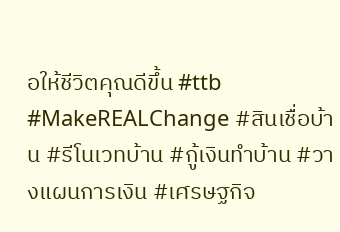อให้ชีวิตคุณดีขึ้น #ttb #MakeREALChange #สินเชื่อบ้าน #รีโนเวทบ้าน #กู้เงินทำบ้าน #วางแผนการเงิน #เศรษฐกิจ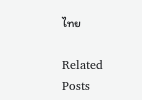ไทย

Related Posts